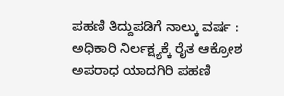ಪಹಣಿ ತಿದ್ದುಪಡಿಗೆ ನಾಲ್ಕು ವರ್ಷ : ಅಧಿಕಾರಿ ನಿರ್ಲಕ್ಷ್ಯಕ್ಕೆ ರೈತ ಆಕ್ರೋಶ ಅಪರಾಧ ಯಾದಗಿರಿ ಪಹಣಿ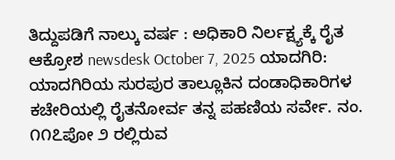ತಿದ್ದುಪಡಿಗೆ ನಾಲ್ಕು ವರ್ಷ : ಅಧಿಕಾರಿ ನಿರ್ಲಕ್ಷ್ಯಕ್ಕೆ ರೈತ ಆಕ್ರೋಶ newsdesk October 7, 2025 ಯಾದಗಿರಿ: ಯಾದಗಿರಿಯ ಸುರಪುರ ತಾಲ್ಲೂಕಿನ ದಂಡಾಧಿಕಾರಿಗಳ ಕಚೇರಿಯಲ್ಲಿ ರೈತನೋರ್ವ ತನ್ನ ಪಹಣಿಯ ಸರ್ವೇ. ನಂ. ೧೧೭ಪೋ ೨ ರಲ್ಲಿರುವ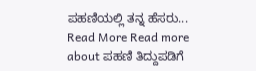ಪಹಣಿಯಲ್ಲಿ ತನ್ನ ಹೆಸರು... Read More Read more about ಪಹಣಿ ತಿದ್ದುಪಡಿಗೆ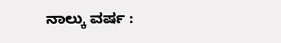ನಾಲ್ಕು ವರ್ಷ :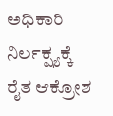ಅಧಿಕಾರಿ ನಿರ್ಲಕ್ಷ್ಯಕ್ಕೆ ರೈತ ಆಕ್ರೋಶ